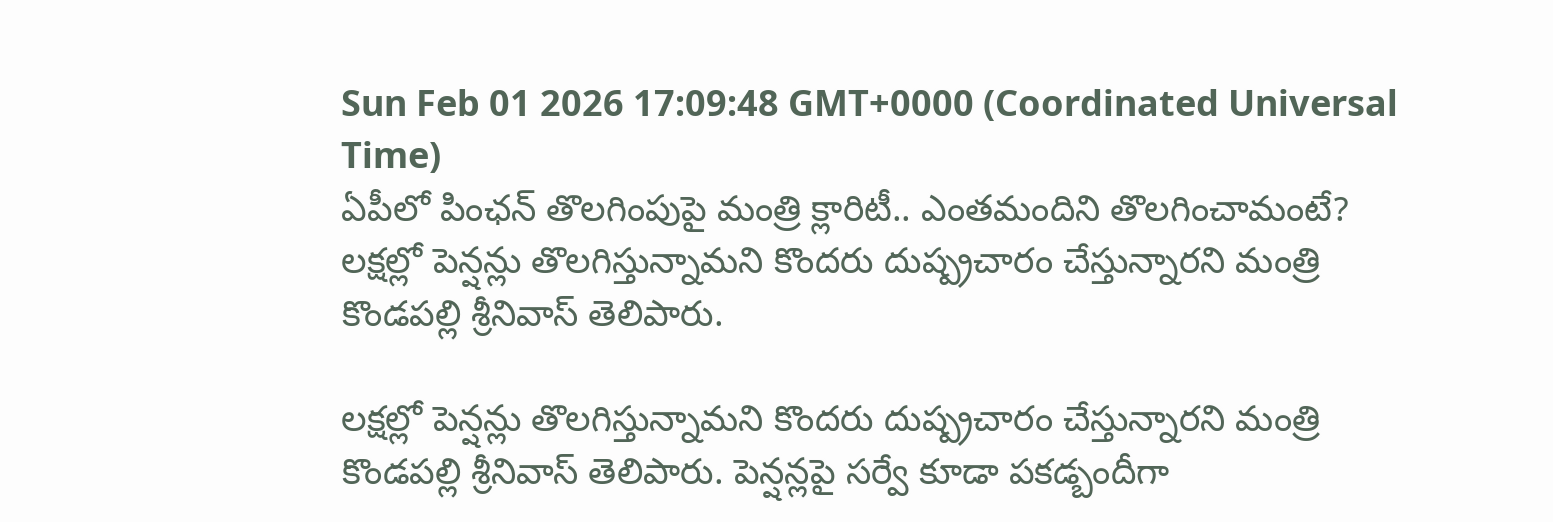Sun Feb 01 2026 17:09:48 GMT+0000 (Coordinated Universal Time)
ఏపీలో పింఛన్ తొలగింపుపై మంత్రి క్లారిటీ.. ఎంతమందిని తొలగించామంటే?
లక్షల్లో పెన్షన్లు తొలగిస్తున్నామని కొందరు దుష్ప్రచారం చేస్తున్నారని మంత్రి కొండపల్లి శ్రీనివాస్ తెలిపారు.

లక్షల్లో పెన్షన్లు తొలగిస్తున్నామని కొందరు దుష్ప్రచారం చేస్తున్నారని మంత్రి కొండపల్లి శ్రీనివాస్ తెలిపారు. పెన్షన్లపై సర్వే కూడా పకడ్బందీగా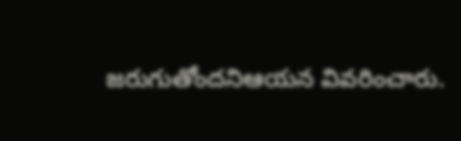జరుగుతోందనిఆయన వివరించారు.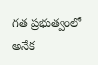గత ప్రభుత్వంలో అనేక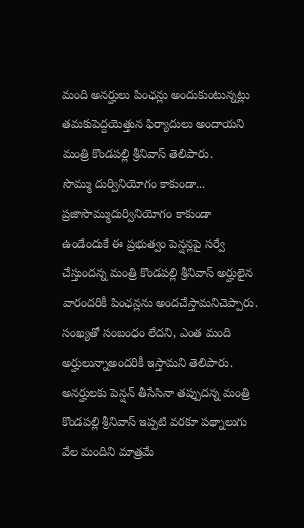మంది అనర్హులు పింఛన్లు అందుకుంటున్నట్లు తమకుపెద్దయెత్తున ఫిర్యాదులు అందాయని మంత్రి కొండపల్లి శ్రీనివాస్ తెలిపారు.
సొమ్ము దుర్వినియోగం కాకుండా...
ప్రజాసొమ్ముదుర్వినియోగం కాకుండా ఉండేందుకే ఈ ప్రభుత్వం పెన్షన్లపై సర్వే చేస్తుందన్న మంత్రి కొండపల్లి శ్రీనివాస్ అర్హులైన వారందరికీ పింఛన్లను అందచేస్తామనిచెప్పారు. సంఖ్యతో సంబంధం లేదని, ఎంత మంది అర్హులున్నాఅందరికీ ఇస్తామని తెలిపారు. అనర్హులకు పెన్షన్ తీసేసినా తప్పుదన్న మంత్రి కొండపల్లి శ్రీనివాస్ ఇప్పటి వరకూ పథ్నాలుగు వేల మందిని మాత్రమే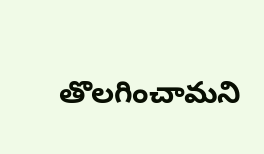తొలగించామని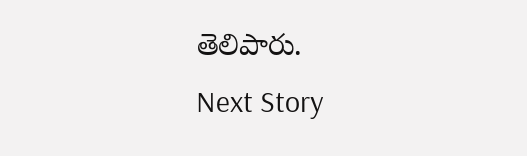తెలిపారు.
Next Story